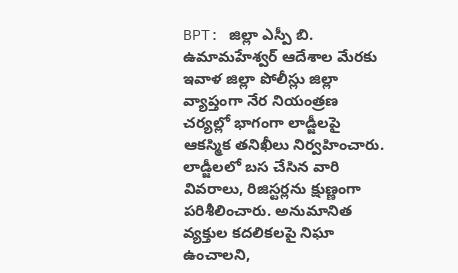BPT: జిల్లా ఎస్పీ బి. ఉమామహేశ్వర్ ఆదేశాల మేరకు ఇవాళ జిల్లా పోలీస్లు జిల్లా వ్యాప్తంగా నేర నియంత్రణ చర్యల్లో భాగంగా లాడ్జీలపై ఆకస్మిక తనిఖీలు నిర్వహించారు. లాడ్జీలలో బస చేసిన వారి వివరాలు, రిజిస్టర్లను క్షుణ్ణంగా పరిశీలించారు. అనుమానిత వ్యక్తుల కదలికలపై నిఘా ఉంచాలని,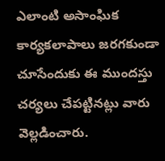ఎలాంటి అసాంఘిక కార్యకలాపాలు జరగకుండా చూసేందుకు ఈ ముందస్తు చర్యలు చేపట్టినట్లు వారు వెల్లడించారు.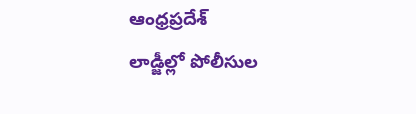ఆంధ్రప్రదేశ్
లాడ్జీల్లో పోలీసుల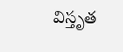విస్తృత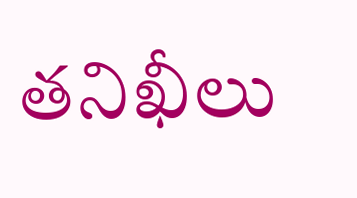తనిఖీలు